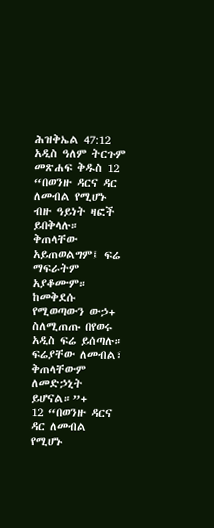ሕዝቅኤል 47:12 አዲስ ዓለም ትርጉም መጽሐፍ ቅዱስ 12 “በወንዙ ዳርና ዳር ለመብል የሚሆኑ ብዙ ዓይነት ዛፎች ይበቅላሉ። ቅጠላቸው አይጠወልግም፤ ፍሬ ማፍራትም አያቆሙም። ከመቅደሱ የሚወጣውን ውኃ+ ስለሚጠጡ በየወሩ አዲስ ፍሬ ይሰጣሉ። ፍሬያቸው ለመብል፣ ቅጠላቸውም ለመድኃኒት ይሆናል።”+
12 “በወንዙ ዳርና ዳር ለመብል የሚሆኑ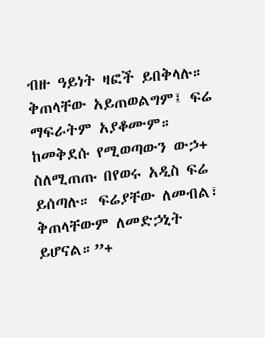ብዙ ዓይነት ዛፎች ይበቅላሉ። ቅጠላቸው አይጠወልግም፤ ፍሬ ማፍራትም አያቆሙም። ከመቅደሱ የሚወጣውን ውኃ+ ስለሚጠጡ በየወሩ አዲስ ፍሬ ይሰጣሉ። ፍሬያቸው ለመብል፣ ቅጠላቸውም ለመድኃኒት ይሆናል።”+